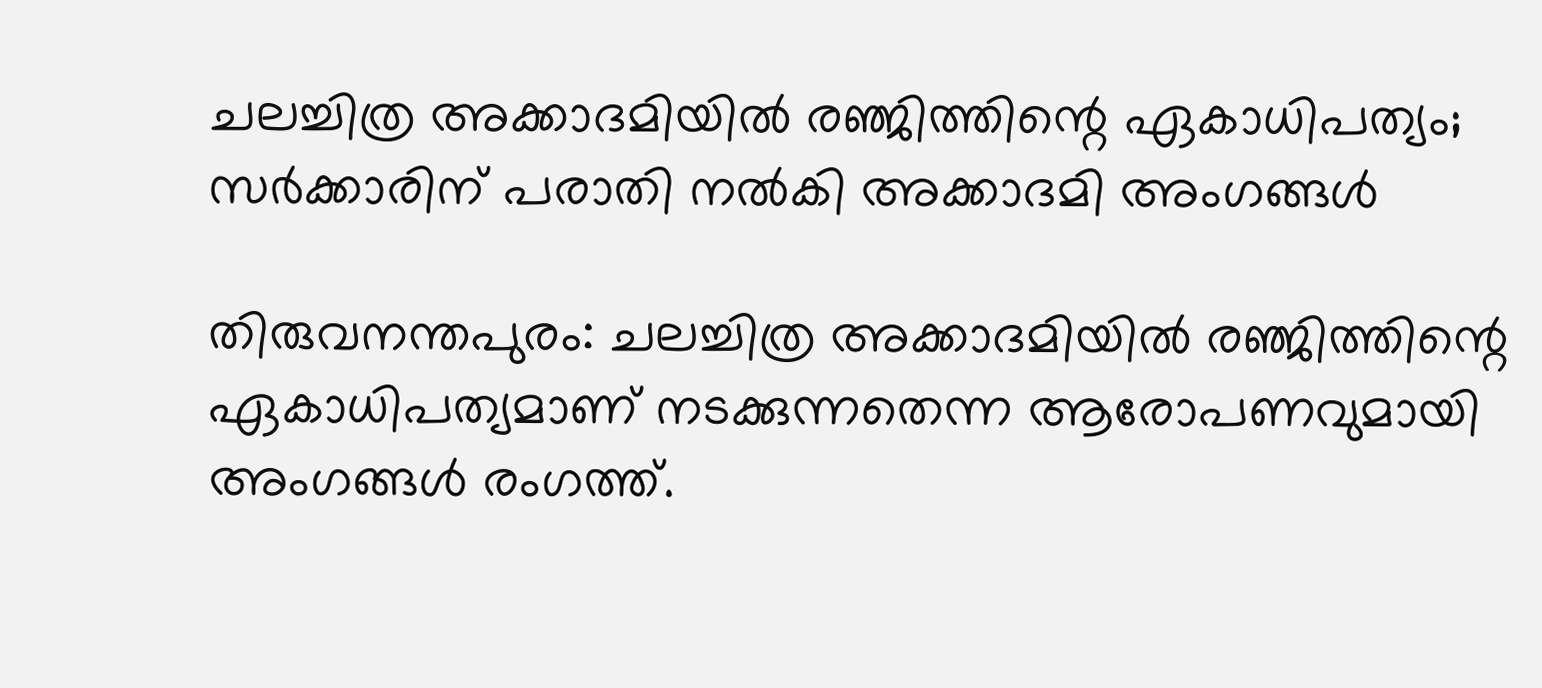ചലച്ചിത്ര അക്കാദമിയില്‍ രഞ്ജിത്തിന്റെ ഏകാധിപത്യം; സര്‍ക്കാരിന് പരാതി നല്‍കി അക്കാദമി അംഗങ്ങള്‍

തിരുവനന്തപുരം: ചലച്ചിത്ര അക്കാദമിയില്‍ രഞ്ജിത്തിന്റെ ഏകാധിപത്യമാണ് നടക്കുന്നതെന്ന ആരോപണവുമായി അംഗങ്ങള്‍ രംഗത്ത്.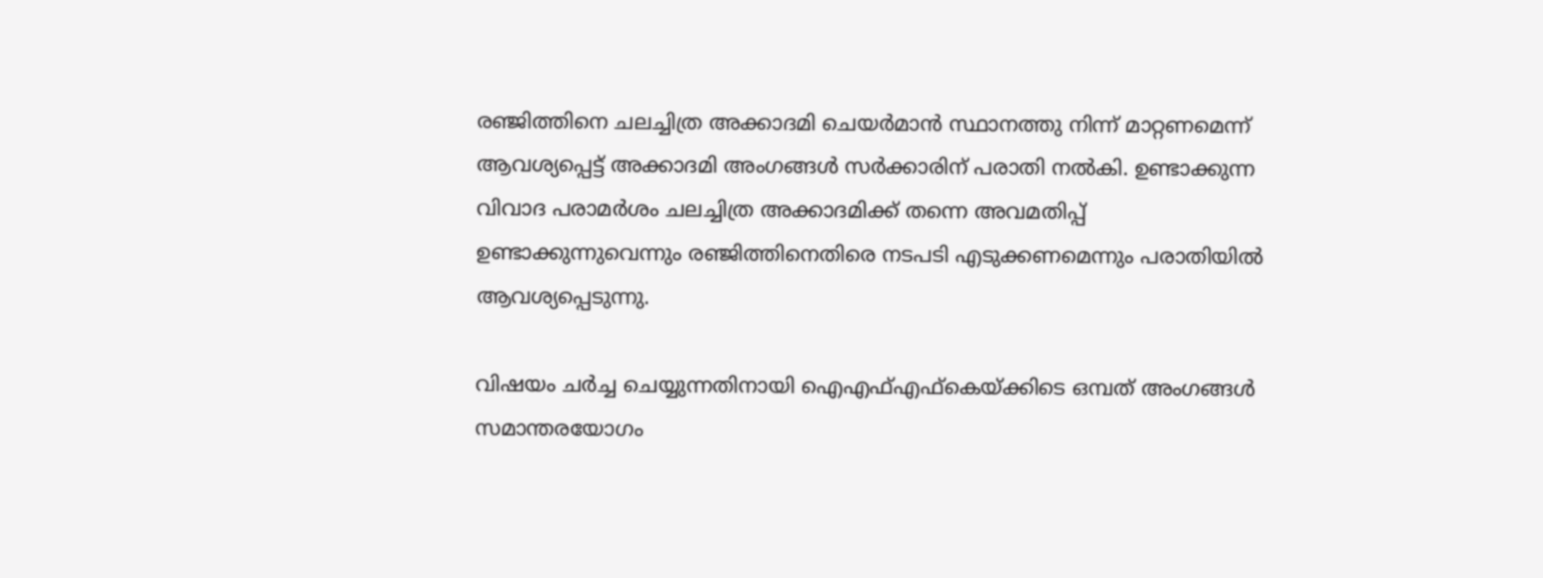രഞ്ജിത്തിനെ ചലച്ചിത്ര അക്കാദമി ചെയര്‍മാന്‍ സ്ഥാനത്തു നിന്ന് മാറ്റണമെന്ന് ആവശ്യപ്പെട്ട് അക്കാദമി അംഗങ്ങള്‍ സര്‍ക്കാരിന് പരാതി നല്‍കി. ഉണ്ടാക്കുന്ന വിവാദ പരാമര്‍ശം ചലച്ചിത്ര അക്കാദമിക്ക് തന്നെ അവമതിപ്പ് ഉണ്ടാക്കുന്നുവെന്നും രഞ്ജിത്തിനെതിരെ നടപടി എടുക്കണമെന്നും പരാതിയില്‍ ആവശ്യപ്പെടുന്നു.

വിഷയം ചര്‍ച്ച ചെയ്യുന്നതിനായി ഐഎഫ്എഫ്‌കെയ്ക്കിടെ ഒമ്പത് അംഗങ്ങള്‍ സമാന്തരയോഗം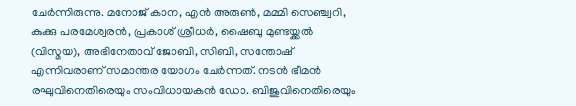ചേര്‍ന്നിരുന്നു. മനോജ് കാന, എന്‍ അരുണ്‍, മമ്മി സെഞ്ച്വറി, കുക്കു പരമേശ്വരന്‍, പ്രകാശ് ശ്രീധര്‍, ഷൈബു മുണ്ടയ്ക്കല്‍ (വിസ്മയ), അഭിനേതാവ് ജോബി, സിബി, സന്തോഷ് എന്നിവരാണ് സമാന്തര യോഗം ചേര്‍ന്നത്. നടന്‍ ഭീമന്‍ രഘുവിനെതിരെയും സംവിധായകന്‍ ഡോ. ബിജുവിനെതിരെയും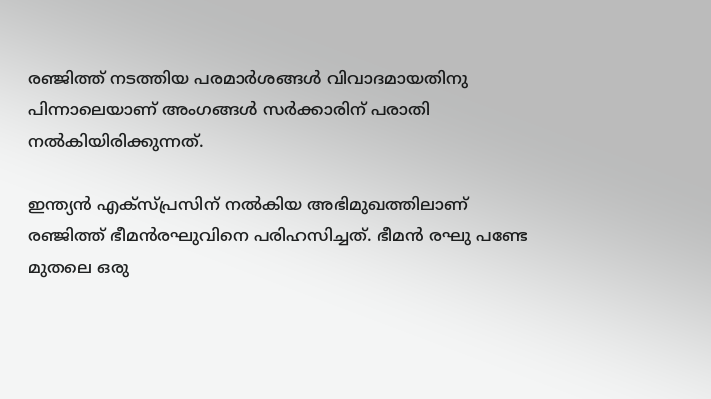രഞ്ജിത്ത് നടത്തിയ പരമാര്‍ശങ്ങള്‍ വിവാദമായതിനു പിന്നാലെയാണ് അംഗങ്ങള്‍ സര്‍ക്കാരിന് പരാതി നല്‍കിയിരിക്കുന്നത്.

ഇന്ത്യന്‍ എക്‌സ്പ്രസിന് നല്‍കിയ അഭിമുഖത്തിലാണ് രഞ്ജിത്ത് ഭീമന്‍രഘുവിനെ പരിഹസിച്ചത്. ഭീമന്‍ രഘു പണ്ടേ മുതലെ ഒരു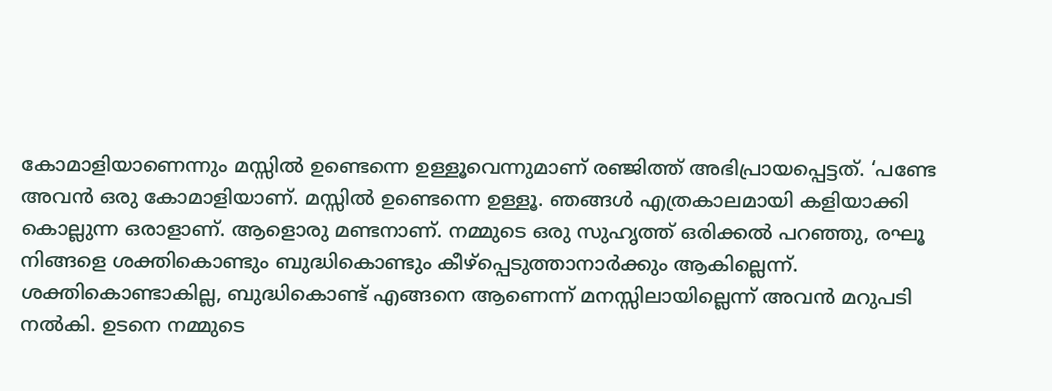കോമാളിയാണെന്നും മസ്സില്‍ ഉണ്ടെന്നെ ഉള്ളൂവെന്നുമാണ് രഞ്ജിത്ത് അഭിപ്രായപ്പെട്ടത്. ‘പണ്ടേ അവന്‍ ഒരു കോമാളിയാണ്. മസ്സില്‍ ഉണ്ടെന്നെ ഉള്ളൂ. ഞങ്ങള്‍ എത്രകാലമായി കളിയാക്കി കൊല്ലുന്ന ഒരാളാണ്. ആളൊരു മണ്ടനാണ്. നമ്മുടെ ഒരു സുഹൃത്ത് ഒരിക്കല്‍ പറഞ്ഞു, രഘൂ നിങ്ങളെ ശക്തികൊണ്ടും ബുദ്ധികൊണ്ടും കീഴ്‌പ്പെടുത്താനാര്‍ക്കും ആകില്ലെന്ന്. ശക്തികൊണ്ടാകില്ല, ബുദ്ധികൊണ്ട് എങ്ങനെ ആണെന്ന് മനസ്സിലായില്ലെന്ന് അവന്‍ മറുപടി നല്‍കി. ഉടനെ നമ്മുടെ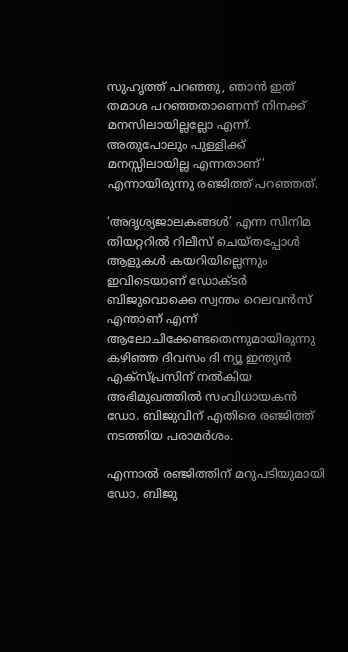സുഹൃത്ത് പറഞ്ഞു, ഞാന്‍ ഇത് തമാശ പറഞ്ഞതാണെന്ന് നിനക്ക് മനസിലായില്ലല്ലോ എന്ന്. അതുപോലും പുള്ളിക്ക് മനസ്സിലായില്ല എന്നതാണ്’ എന്നായിരുന്നു രഞ്ജിത്ത് പറഞ്ഞത്.

‘അദൃശ്യജാലകങ്ങള്‍’ എന്ന സിനിമ തിയറ്ററില്‍ റിലീസ് ചെയ്തപ്പോള്‍ ആളുകള്‍ കയറിയില്ലെന്നും ഇവിടെയാണ് ഡോക്ടര്‍ ബിജുവൊക്കെ സ്വന്തം റെലവന്‍സ് എന്താണ് എന്ന് ആലോചിക്കേണ്ടതെന്നുമായിരുന്നു കഴിഞ്ഞ ദിവസം ദി ന്യൂ ഇന്ത്യന്‍ എക്‌സ്പ്രസിന് നല്‍കിയ അഭിമുഖത്തില്‍ സംവിധായകന്‍ ഡോ. ബിജുവിന് എതിരെ രഞ്ജിത്ത് നടത്തിയ പരാമര്‍ശം.

എന്നാല്‍ രഞ്ജിത്തിന് മറുപടിയുമായി ഡോ. ബിജു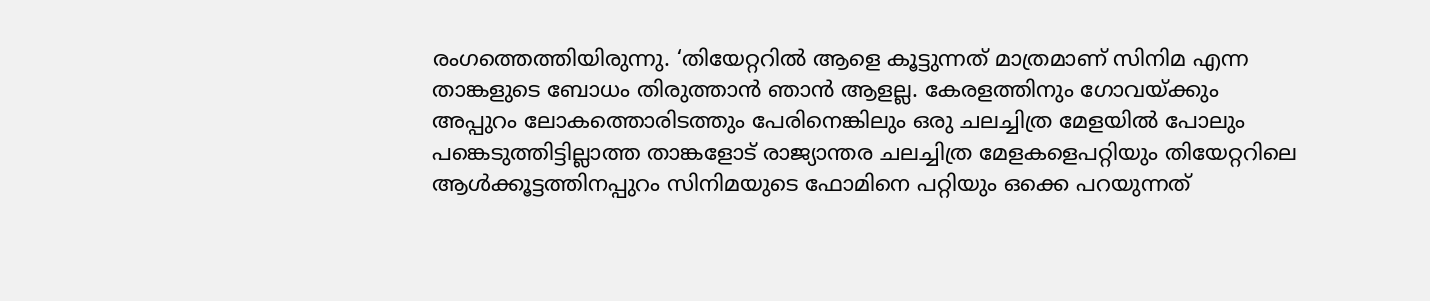രംഗത്തെത്തിയിരുന്നു. ‘തിയേറ്ററില്‍ ആളെ കൂട്ടുന്നത് മാത്രമാണ് സിനിമ എന്ന താങ്കളുടെ ബോധം തിരുത്താന്‍ ഞാന്‍ ആളല്ല. കേരളത്തിനും ഗോവയ്ക്കും അപ്പുറം ലോകത്തൊരിടത്തും പേരിനെങ്കിലും ഒരു ചലച്ചിത്ര മേളയില്‍ പോലും പങ്കെടുത്തിട്ടില്ലാത്ത താങ്കളോട് രാജ്യാന്തര ചലച്ചിത്ര മേളകളെപറ്റിയും തിയേറ്ററിലെ ആള്‍ക്കൂട്ടത്തിനപ്പുറം സിനിമയുടെ ഫോമിനെ പറ്റിയും ഒക്കെ പറയുന്നത്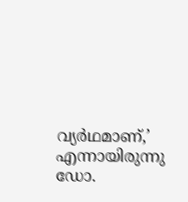വ്യര്‍ഥമാണ്,’ എന്നായിരുന്നു ഡോ.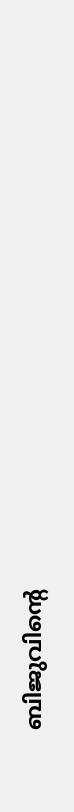ബിജുവിന്റെ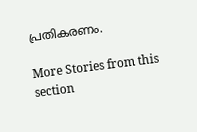പ്രതികരണം.

More Stories from this section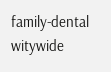family-dental
witywide